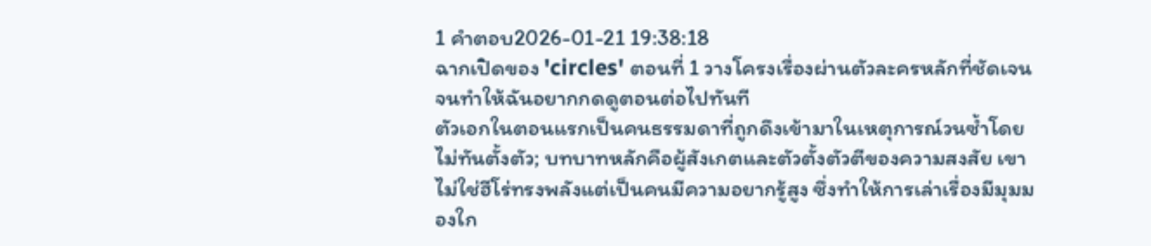1 คำตอบ2026-01-21 19:38:18
ฉากเปิดของ 'circles' ตอนที่ 1 วางโครงเรื่องผ่านตัวละครหลักที่ชัดเจนจนทำให้ฉันอยากกดดูตอนต่อไปทันที
ตัวเอกในตอนแรกเป็นคนธรรมดาที่ถูกดึงเข้ามาในเหตุการณ์วนซ้ำโดยไม่ทันตั้งตัว; บทบาทหลักคือผู้สังเกตและตัวตั้งตัวตีของความสงสัย เขาไม่ใช่ฮีโร่ทรงพลังแต่เป็นคนมีความอยากรู้สูง ซึ่งทำให้การเล่าเรื่องมีมุมมองใก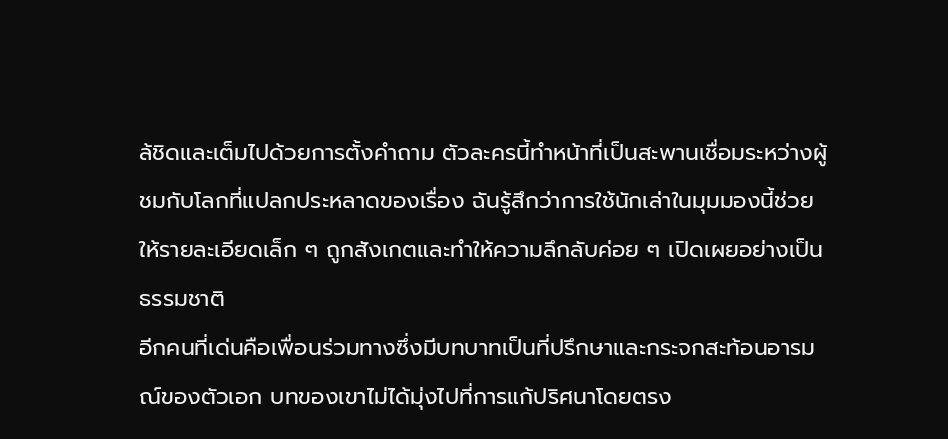ล้ชิดและเต็มไปด้วยการตั้งคำถาม ตัวละครนี้ทำหน้าที่เป็นสะพานเชื่อมระหว่างผู้ชมกับโลกที่แปลกประหลาดของเรื่อง ฉันรู้สึกว่าการใช้นักเล่าในมุมมองนี้ช่วยให้รายละเอียดเล็ก ๆ ถูกสังเกตและทำให้ความลึกลับค่อย ๆ เปิดเผยอย่างเป็นธรรมชาติ
อีกคนที่เด่นคือเพื่อนร่วมทางซึ่งมีบทบาทเป็นที่ปรึกษาและกระจกสะท้อนอารมณ์ของตัวเอก บทของเขาไม่ได้มุ่งไปที่การแก้ปริศนาโดยตรง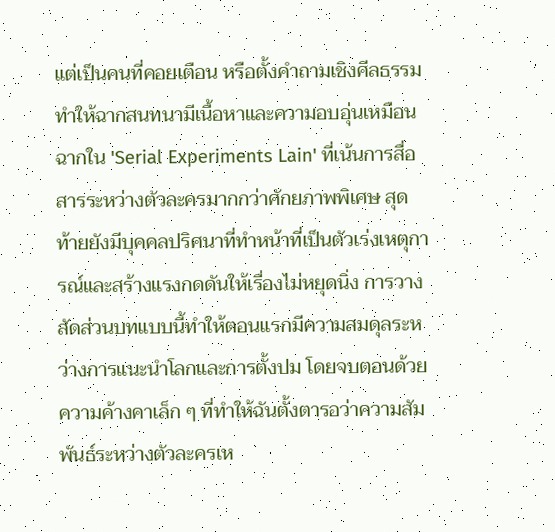แต่เป็นคนที่คอยเตือน หรือตั้งคำถามเชิงศีลธรรม ทำให้ฉากสนทนามีเนื้อหาและความอบอุ่นเหมือนฉากใน 'Serial Experiments Lain' ที่เน้นการสื่อสารระหว่างตัวละครมากกว่าศักยภาพพิเศษ สุดท้ายยังมีบุคคลปริศนาที่ทำหน้าที่เป็นตัวเร่งเหตุการณ์และสร้างแรงกดดันให้เรื่องไม่หยุดนิ่ง การวางสัดส่วนบทแบบนี้ทำให้ตอนแรกมีความสมดุลระหว่างการแนะนำโลกและการตั้งปม โดยจบตอนด้วยความค้างคาเล็ก ๆ ที่ทำให้ฉันตั้งตารอว่าความสัมพันธ์ระหว่างตัวละครเห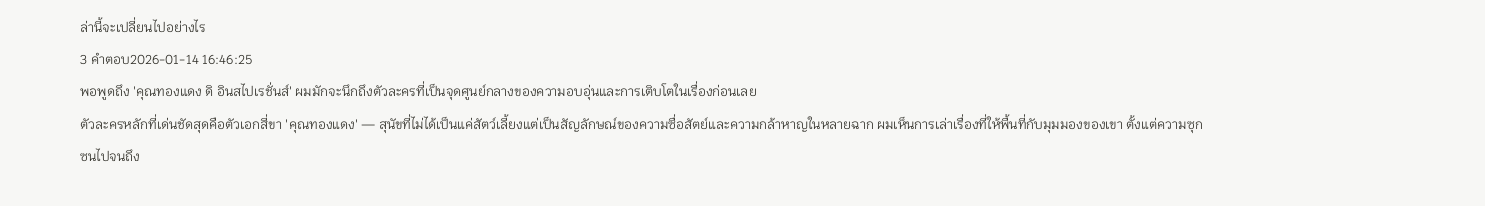ล่านี้จะเปลี่ยนไปอย่างไร
3 คำตอบ2026-01-14 16:46:25
พอพูดถึง 'คุณทองแดง ดิ อินสไปเรชั่นส์' ผมมักจะนึกถึงตัวละครที่เป็นจุดศูนย์กลางของความอบอุ่นและการเติบโตในเรื่องก่อนเลย
ตัวละครหลักที่เด่นชัดสุดคือตัวเอกสี่ขา 'คุณทองแดง' — สุนัขที่ไม่ได้เป็นแค่สัตว์เลี้ยงแต่เป็นสัญลักษณ์ของความซื่อสัตย์และความกล้าหาญในหลายฉาก ผมเห็นการเล่าเรื่องที่ให้พื้นที่กับมุมมองของเขา ตั้งแต่ความซุกซนไปจนถึง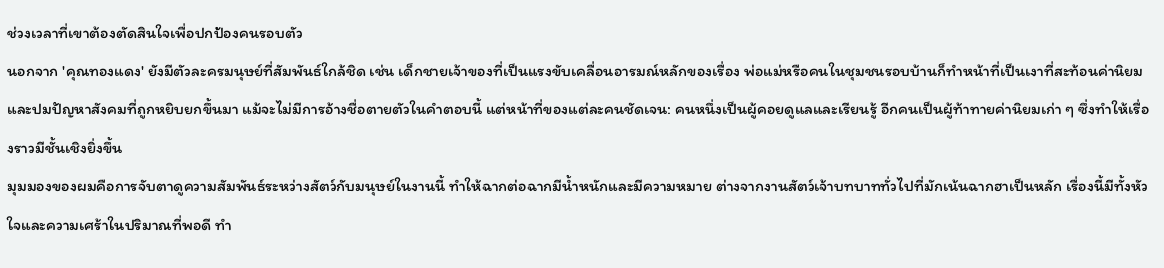ช่วงเวลาที่เขาต้องตัดสินใจเพื่อปกป้องคนรอบตัว
นอกจาก 'คุณทองแดง' ยังมีตัวละครมนุษย์ที่สัมพันธ์ใกล้ชิด เช่น เด็กชายเจ้าของที่เป็นแรงขับเคลื่อนอารมณ์หลักของเรื่อง พ่อแม่หรือคนในชุมชนรอบบ้านก็ทำหน้าที่เป็นเงาที่สะท้อนค่านิยมและปมปัญหาสังคมที่ถูกหยิบยกขึ้นมา แม้จะไม่มีการอ้างชื่อตายตัวในคำตอบนี้ แต่หน้าที่ของแต่ละคนชัดเจน: คนหนึ่งเป็นผู้คอยดูแลและเรียนรู้ อีกคนเป็นผู้ท้าทายค่านิยมเก่า ๆ ซึ่งทำให้เรื่องราวมีชั้นเชิงยิ่งขึ้น
มุมมองของผมคือการจับตาดูความสัมพันธ์ระหว่างสัตว์กับมนุษย์ในงานนี้ ทำให้ฉากต่อฉากมีน้ำหนักและมีความหมาย ต่างจากงานสัตว์เจ้าบทบาททั่วไปที่มักเน้นฉากฮาเป็นหลัก เรื่องนี้มีทั้งหัวใจและความเศร้าในปริมาณที่พอดี ทำ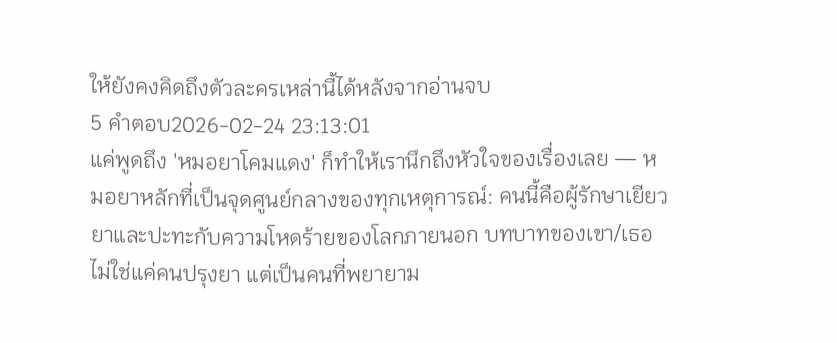ให้ยังคงคิดถึงตัวละครเหล่านี้ได้หลังจากอ่านจบ
5 คำตอบ2026-02-24 23:13:01
แค่พูดถึง 'หมอยาโคมแดง' ก็ทำให้เรานึกถึงหัวใจของเรื่องเลย — หมอยาหลักที่เป็นจุดศูนย์กลางของทุกเหตุการณ์: คนนี้คือผู้รักษาเยียวยาและปะทะกับความโหดร้ายของโลกภายนอก บทบาทของเขา/เธอไม่ใช่แค่คนปรุงยา แต่เป็นคนที่พยายาม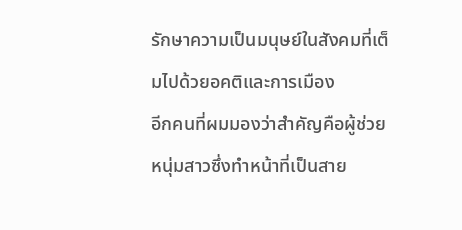รักษาความเป็นมนุษย์ในสังคมที่เต็มไปด้วยอคติและการเมือง
อีกคนที่ผมมองว่าสำคัญคือผู้ช่วยหนุ่มสาวซึ่งทำหน้าที่เป็นสาย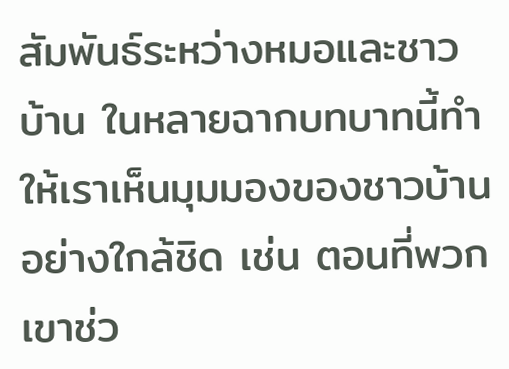สัมพันธ์ระหว่างหมอและชาวบ้าน ในหลายฉากบทบาทนี้ทำให้เราเห็นมุมมองของชาวบ้านอย่างใกล้ชิด เช่น ตอนที่พวกเขาช่ว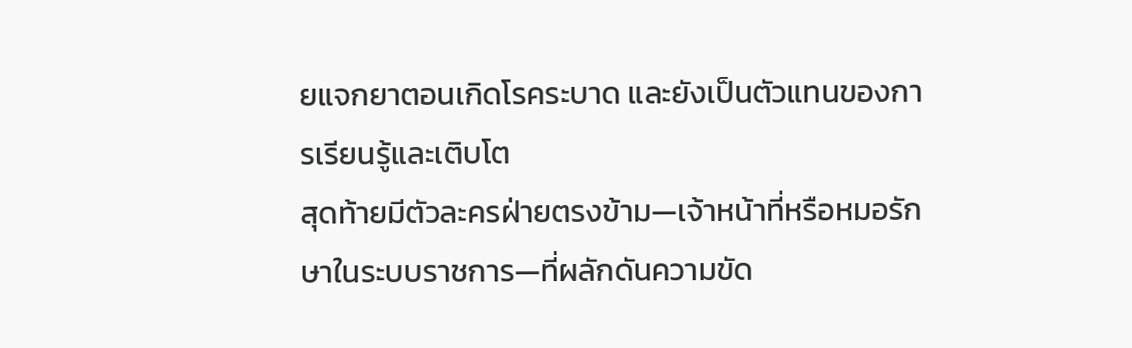ยแจกยาตอนเกิดโรคระบาด และยังเป็นตัวแทนของการเรียนรู้และเติบโต
สุดท้ายมีตัวละครฝ่ายตรงข้าม—เจ้าหน้าที่หรือหมอรักษาในระบบราชการ—ที่ผลักดันความขัด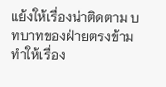แย้งให้เรื่องน่าติดตาม บทบาทของฝ่ายตรงข้ามทำให้เรื่อง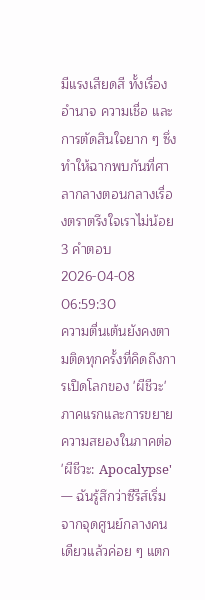มีแรงเสียดสี ทั้งเรื่องอำนาจ ความเชื่อ และการตัดสินใจยาก ๆ ซึ่งทำให้ฉากพบกันที่ศาลากลางตอนกลางเรื่องตราตรึงใจเราไม่น้อย
3 คำตอบ2026-04-08 06:59:30
ความตื่นเต้นยังคงตามติดทุกครั้งที่คิดถึงการเปิดโลกของ 'ผีชีวะ' ภาคแรกและการขยายความสยองในภาคต่อ 'ผีชีวะ: Apocalypse' — ฉันรู้สึกว่าซีรีส์เริ่มจากจุดศูนย์กลางคนเดียวแล้วค่อย ๆ แตก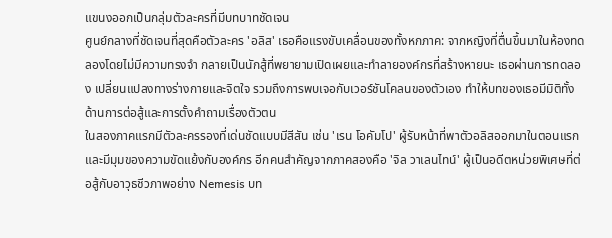แขนงออกเป็นกลุ่มตัวละครที่มีบทบาทชัดเจน
ศูนย์กลางที่ชัดเจนที่สุดคือตัวละคร 'อลิส' เธอคือแรงขับเคลื่อนของทั้งหกภาค: จากหญิงที่ตื่นขึ้นมาในห้องทดลองโดยไม่มีความทรงจำ กลายเป็นนักสู้ที่พยายามเปิดเผยและทำลายองค์กรที่สร้างหายนะ เธอผ่านการทดลอง เปลี่ยนแปลงทางร่างกายและจิตใจ รวมถึงการพบเจอกับเวอร์ชันโคลนของตัวเอง ทำให้บทของเธอมีมิติทั้งด้านการต่อสู้และการตั้งคำถามเรื่องตัวตน
ในสองภาคแรกมีตัวละครรองที่เด่นชัดแบบมีสีสัน เช่น 'เรน โอคัมโป' ผู้รับหน้าที่พาตัวอลิสออกมาในตอนแรกและมีมุมของความขัดแย้งกับองค์กร อีกคนสำคัญจากภาคสองคือ 'จิล วาเลนไทน์' ผู้เป็นอดีตหน่วยพิเศษที่ต่อสู้กับอาวุธชีวภาพอย่าง Nemesis บท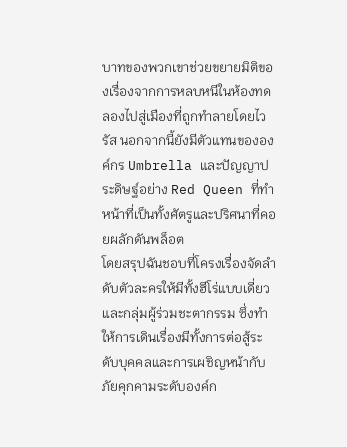บาทของพวกเขาช่วยขยายมิติของเรื่องจากการหลบหนีในห้องทดลองไปสู่เมืองที่ถูกทำลายโดยไวรัส นอกจากนี้ยังมีตัวแทนขององค์กร Umbrella และปัญญาประดิษฐ์อย่าง Red Queen ที่ทำหน้าที่เป็นทั้งศัตรูและปริศนาที่คอยผลักดันพล็อต
โดยสรุปฉันชอบที่โครงเรื่องจัดลำดับตัวละครให้มีทั้งฮีโร่แบบเดี่ยวและกลุ่มผู้ร่วมชะตากรรม ซึ่งทำให้การเดินเรื่องมีทั้งการต่อสู้ระดับบุคคลและการเผชิญหน้ากับภัยคุกคามระดับองค์ก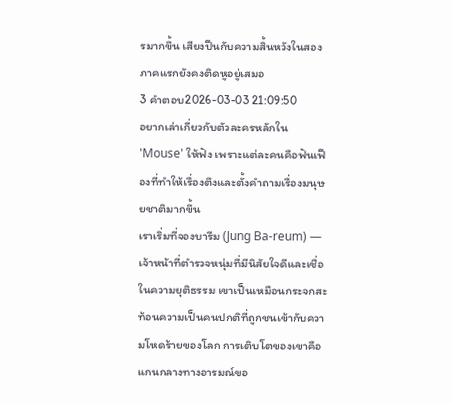รมากขึ้น เสียงปืนกับความสิ้นหวังในสองภาคแรกยังคงติดหูอยู่เสมอ
3 คำตอบ2026-03-03 21:09:50
อยากเล่าเกี่ยวกับตัวละครหลักใน 'Mouse' ให้ฟัง เพราะแต่ละคนคือฟันเฟืองที่ทำให้เรื่องตึงและตั้งคำถามเรื่องมนุษยชาติมากขึ้น
เราเริ่มที่จองบารีม (Jung Ba-reum) — เจ้าหน้าที่ตำรวจหนุ่มที่มีนิสัยใจดีและเชื่อในความยุติธรรม เขาเป็นเหมือนกระจกสะท้อนความเป็นคนปกติที่ถูกชนเข้ากับความโหดร้ายของโลก การเติบโตของเขาคือแกนกลางทางอารมณ์ขอ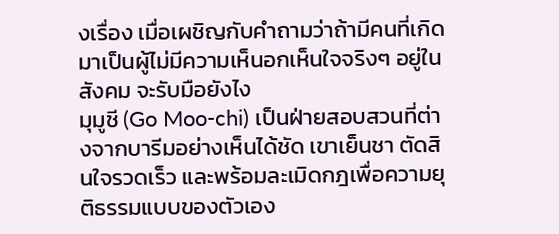งเรื่อง เมื่อเผชิญกับคำถามว่าถ้ามีคนที่เกิดมาเป็นผู้ไม่มีความเห็นอกเห็นใจจริงๆ อยู่ในสังคม จะรับมือยังไง
มุมูชี (Go Moo-chi) เป็นฝ่ายสอบสวนที่ต่างจากบารีมอย่างเห็นได้ชัด เขาเย็นชา ตัดสินใจรวดเร็ว และพร้อมละเมิดกฎเพื่อความยุติธรรมแบบของตัวเอง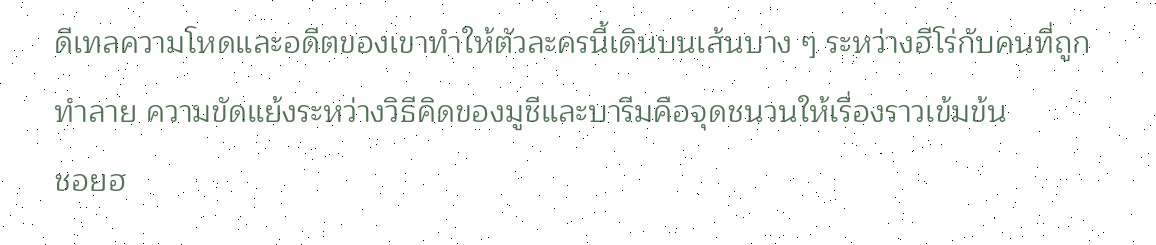ดีเทลความโหดและอดีตของเขาทำให้ตัวละครนี้เดินบนเส้นบาง ๆ ระหว่างฮีโร่กับคนที่ถูกทำลาย ความขัดแย้งระหว่างวิธีคิดของมูชีและบารีมคือจุดชนวนให้เรื่องราวเข้มข้น
ชอยฮ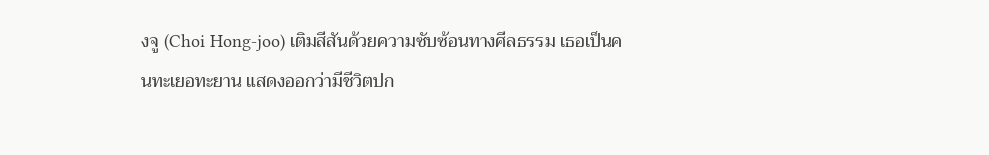งจู (Choi Hong-joo) เติมสีสันด้วยความซับซ้อนทางศีลธรรม เธอเป็นคนทะเยอทะยาน แสดงออกว่ามีชีวิตปก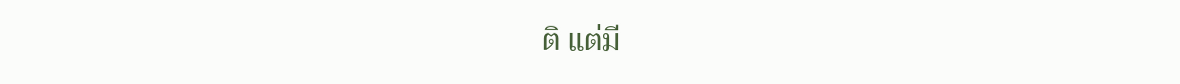ติ แต่มี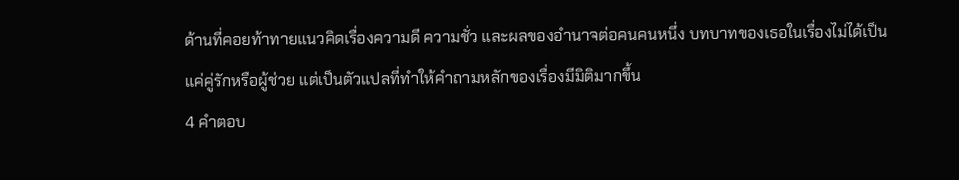ด้านที่คอยท้าทายแนวคิดเรื่องความดี ความชั่ว และผลของอำนาจต่อคนคนหนึ่ง บทบาทของเธอในเรื่องไม่ได้เป็นแค่คู่รักหรือผู้ช่วย แต่เป็นตัวแปลที่ทำให้คำถามหลักของเรื่องมีมิติมากขึ้น
4 คำตอบ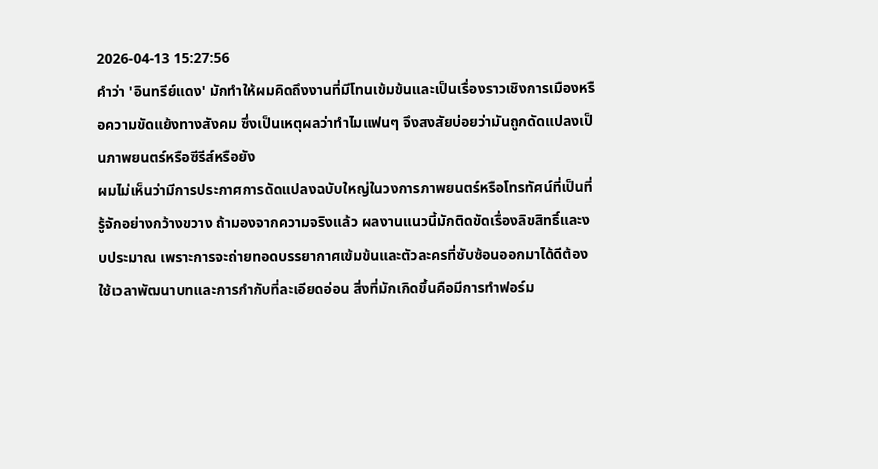2026-04-13 15:27:56
คำว่า 'อินทรีย์แดง' มักทำให้ผมคิดถึงงานที่มีโทนเข้มข้นและเป็นเรื่องราวเชิงการเมืองหรือความขัดแย้งทางสังคม ซึ่งเป็นเหตุผลว่าทำไมแฟนๆ จึงสงสัยบ่อยว่ามันถูกดัดแปลงเป็นภาพยนตร์หรือซีรีส์หรือยัง
ผมไม่เห็นว่ามีการประกาศการดัดแปลงฉบับใหญ่ในวงการภาพยนตร์หรือโทรทัศน์ที่เป็นที่รู้จักอย่างกว้างขวาง ถ้ามองจากความจริงแล้ว ผลงานแนวนี้มักติดขัดเรื่องลิขสิทธิ์และงบประมาณ เพราะการจะถ่ายทอดบรรยากาศเข้มข้นและตัวละครที่ซับซ้อนออกมาได้ดีต้องใช้เวลาพัฒนาบทและการกำกับที่ละเอียดอ่อน สิ่งที่มักเกิดขึ้นคือมีการทำฟอร์ม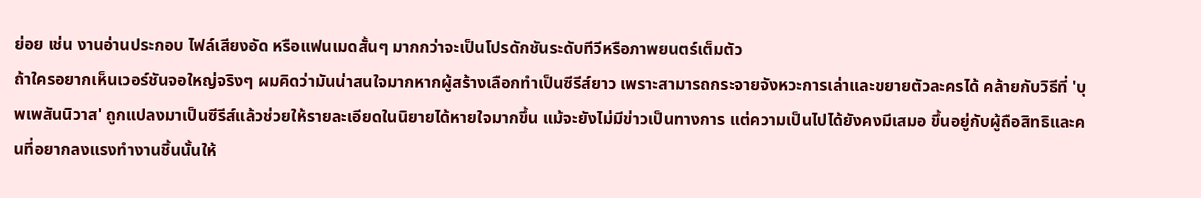ย่อย เช่น งานอ่านประกอบ ไฟล์เสียงอัด หรือแฟนเมดสั้นๆ มากกว่าจะเป็นโปรดักชันระดับทีวีหรือภาพยนตร์เต็มตัว
ถ้าใครอยากเห็นเวอร์ชันจอใหญ่จริงๆ ผมคิดว่ามันน่าสนใจมากหากผู้สร้างเลือกทำเป็นซีรีส์ยาว เพราะสามารถกระจายจังหวะการเล่าและขยายตัวละครได้ คล้ายกับวิธีที่ 'บุพเพสันนิวาส' ถูกแปลงมาเป็นซีรีส์แล้วช่วยให้รายละเอียดในนิยายได้หายใจมากขึ้น แม้จะยังไม่มีข่าวเป็นทางการ แต่ความเป็นไปได้ยังคงมีเสมอ ขึ้นอยู่กับผู้ถือสิทธิและคนที่อยากลงแรงทำงานชิ้นนั้นให้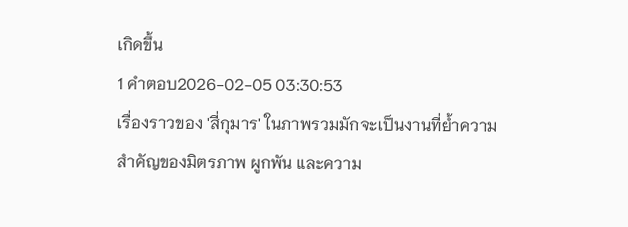เกิดขึ้น
1 คำตอบ2026-02-05 03:30:53
เรื่องราวของ 'สี่กุมาร' ในภาพรวมมักจะเป็นงานที่ย้ำความสำคัญของมิตรภาพ ผูกพัน และความ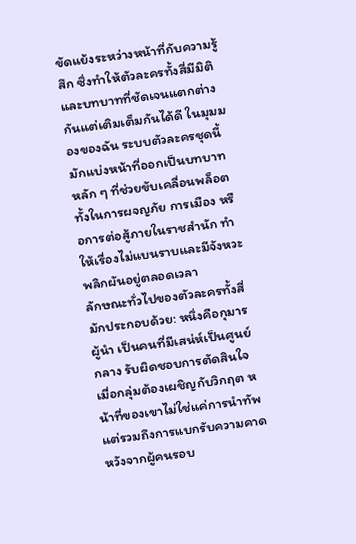ขัดแย้งระหว่างหน้าที่กับความรู้สึก ซึ่งทำให้ตัวละครทั้งสี่มีมิติและบทบาทที่ชัดเจนแตกต่างกันแต่เติมเต็มกันได้ดี ในมุมมองของฉัน ระบบตัวละครชุดนี้มักแบ่งหน้าที่ออกเป็นบทบาทหลัก ๆ ที่ช่วยขับเคลื่อนพล็อต ทั้งในการผจญภัย การเมือง หรือการต่อสู้ภายในราชสำนัก ทำให้เรื่องไม่แบนราบและมีจังหวะพลิกผันอยู่ตลอดเวลา
ลักษณะทั่วไปของตัวละครทั้งสี่มักประกอบด้วย: หนึ่งคือกุมารผู้นำ เป็นคนที่มีเสน่ห์เป็นศูนย์กลาง รับผิดชอบการตัดสินใจเมื่อกลุ่มต้องเผชิญกับวิกฤต หน้าที่ของเขาไม่ใช่แค่การนำทัพแต่รวมถึงการแบกรับความคาดหวังจากผู้คนรอบ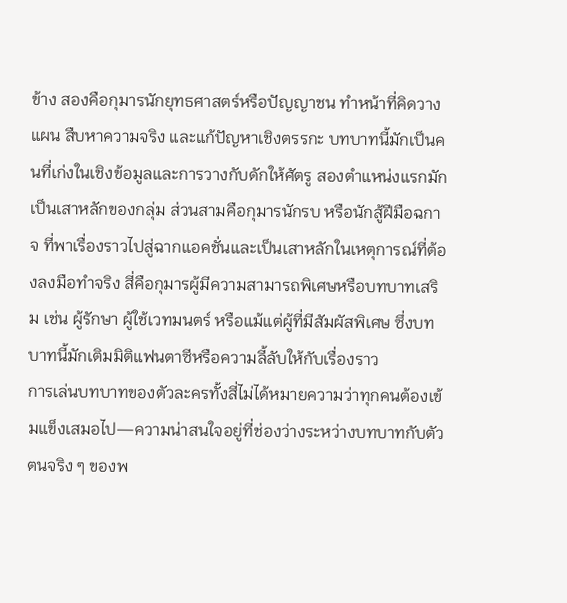ข้าง สองคือกุมารนักยุทธศาสตร์หรือปัญญาชน ทำหน้าที่คิดวางแผน สืบหาความจริง และแก้ปัญหาเชิงตรรกะ บทบาทนี้มักเป็นคนที่เก่งในเชิงข้อมูลและการวางกับดักให้ศัตรู สองตำแหน่งแรกมักเป็นเสาหลักของกลุ่ม ส่วนสามคือกุมารนักรบ หรือนักสู้ฝีมือฉกาจ ที่พาเรื่องราวไปสู่ฉากแอคชั่นและเป็นเสาหลักในเหตุการณ์ที่ต้องลงมือทำจริง สี่คือกุมารผู้มีความสามารถพิเศษหรือบทบาทเสริม เช่น ผู้รักษา ผู้ใช้เวทมนตร์ หรือแม้แต่ผู้ที่มีสัมผัสพิเศษ ซึ่งบทบาทนี้มักเติมมิติแฟนตาซีหรือความลี้ลับให้กับเรื่องราว
การเล่นบทบาทของตัวละครทั้งสี่ไม่ได้หมายความว่าทุกคนต้องเข้มแข็งเสมอไป—ความน่าสนใจอยู่ที่ช่องว่างระหว่างบทบาทกับตัวตนจริง ๆ ของพ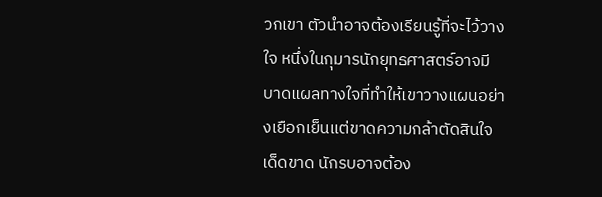วกเขา ตัวนำอาจต้องเรียนรู้ที่จะไว้วางใจ หนึ่งในกุมารนักยุทธศาสตร์อาจมีบาดแผลทางใจที่ทำให้เขาวางแผนอย่างเยือกเย็นแต่ขาดความกล้าตัดสินใจเด็ดขาด นักรบอาจต้อง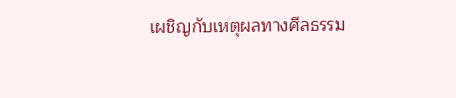เผชิญกับเหตุผลทางศีลธรรม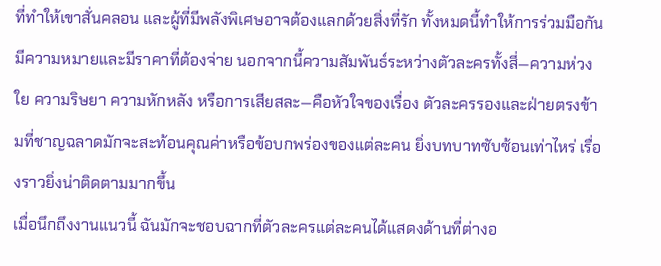ที่ทำให้เขาสั่นคลอน และผู้ที่มีพลังพิเศษอาจต้องแลกด้วยสิ่งที่รัก ทั้งหมดนี้ทำให้การร่วมมือกันมีความหมายและมีราคาที่ต้องจ่าย นอกจากนี้ความสัมพันธ์ระหว่างตัวละครทั้งสี่—ความห่วงใย ความริษยา ความหักหลัง หรือการเสียสละ—คือหัวใจของเรื่อง ตัวละครรองและฝ่ายตรงข้ามที่ชาญฉลาดมักจะสะท้อนคุณค่าหรือข้อบกพร่องของแต่ละคน ยิ่งบทบาทซับซ้อนเท่าไหร่ เรื่องราวยิ่งน่าติดตามมากขึ้น
เมื่อนึกถึงงานแนวนี้ ฉันมักจะชอบฉากที่ตัวละครแต่ละคนได้แสดงด้านที่ต่างอ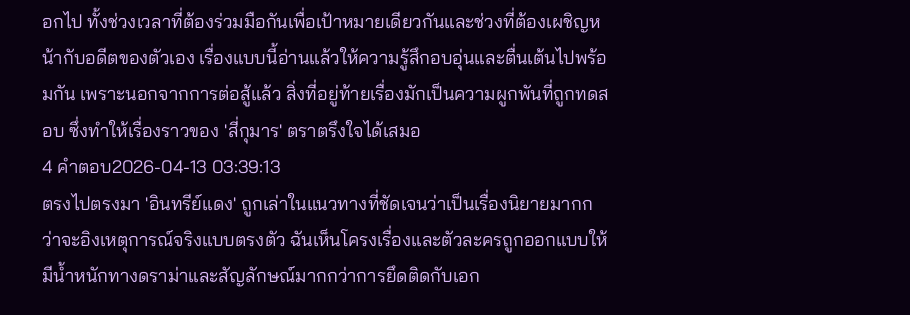อกไป ทั้งช่วงเวลาที่ต้องร่วมมือกันเพื่อเป้าหมายเดียวกันและช่วงที่ต้องเผชิญหน้ากับอดีตของตัวเอง เรื่องแบบนี้อ่านแล้วให้ความรู้สึกอบอุ่นและตื่นเต้นไปพร้อมกัน เพราะนอกจากการต่อสู้แล้ว สิ่งที่อยู่ท้ายเรื่องมักเป็นความผูกพันที่ถูกทดสอบ ซึ่งทำให้เรื่องราวของ 'สี่กุมาร' ตราตรึงใจได้เสมอ
4 คำตอบ2026-04-13 03:39:13
ตรงไปตรงมา 'อินทรีย์แดง' ถูกเล่าในแนวทางที่ชัดเจนว่าเป็นเรื่องนิยายมากกว่าจะอิงเหตุการณ์จริงแบบตรงตัว ฉันเห็นโครงเรื่องและตัวละครถูกออกแบบให้มีน้ำหนักทางดราม่าและสัญลักษณ์มากกว่าการยึดติดกับเอก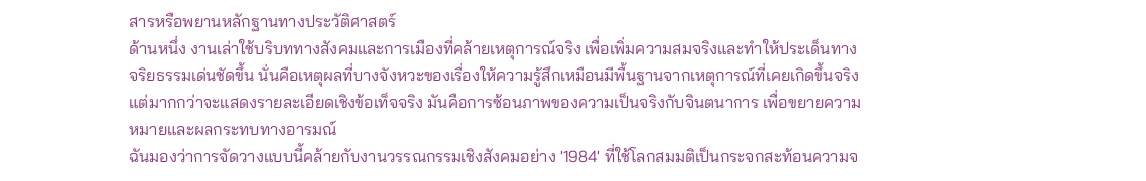สารหรือพยานหลักฐานทางประวัติศาสตร์
ด้านหนึ่ง งานเล่าใช้บริบททางสังคมและการเมืองที่คล้ายเหตุการณ์จริง เพื่อเพิ่มความสมจริงและทำให้ประเด็นทางจริยธรรมเด่นชัดขึ้น นั่นคือเหตุผลที่บางจังหวะของเรื่องให้ความรู้สึกเหมือนมีพื้นฐานจากเหตุการณ์ที่เคยเกิดขึ้นจริง แต่มากกว่าจะแสดงรายละเอียดเชิงข้อเท็จจริง มันคือการซ้อนภาพของความเป็นจริงกับจินตนาการ เพื่อขยายความหมายและผลกระทบทางอารมณ์
ฉันมองว่าการจัดวางแบบนี้คล้ายกับงานวรรณกรรมเชิงสังคมอย่าง '1984' ที่ใช้โลกสมมติเป็นกระจกสะท้อนความจ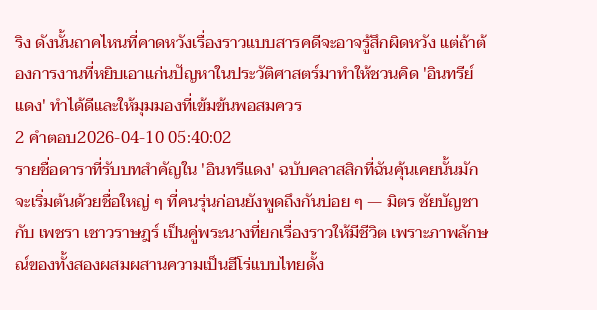ริง ดังนั้นถาคไหนที่คาดหวังเรื่องราวแบบสารคดีจะอาจรู้สึกผิดหวัง แต่ถ้าต้องการงานที่หยิบเอาแก่นปัญหาในประวัติศาสตร์มาทำให้ชวนคิด 'อินทรีย์แดง' ทำได้ดีและให้มุมมองที่เข้มข้นพอสมควร
2 คำตอบ2026-04-10 05:40:02
รายชื่อดาราที่รับบทสำคัญใน 'อินทรีแดง' ฉบับคลาสสิกที่ฉันคุ้นเคยนั้นมักจะเริ่มต้นด้วยชื่อใหญ่ ๆ ที่คนรุ่นก่อนยังพูดถึงกันบ่อย ๆ — มิตร ชัยบัญชา กับ เพชรา เชาวราษฎร์ เป็นคู่พระนางที่ยกเรื่องราวให้มีชีวิต เพราะภาพลักษณ์ของทั้งสองผสมผสานความเป็นฮีโร่แบบไทยดั้ง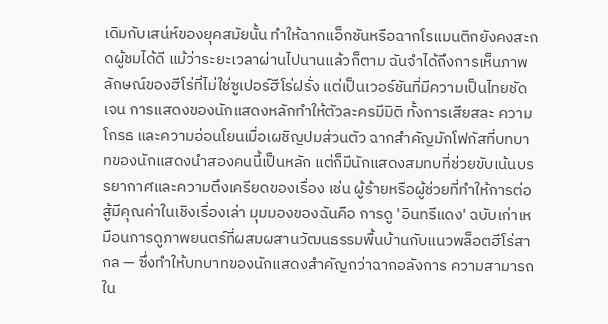เดิมกับเสน่ห์ของยุคสมัยนั้น ทำให้ฉากแอ็กชันหรือฉากโรแมนติกยังคงสะกดผู้ชมได้ดี แม้ว่าระยะเวลาผ่านไปนานแล้วก็ตาม ฉันจำได้ถึงการเห็นภาพลักษณ์ของฮีโร่ที่ไม่ใช่ซูเปอร์ฮีโร่ฝรั่ง แต่เป็นเวอร์ชันที่มีความเป็นไทยชัดเจน การแสดงของนักแสดงหลักทำให้ตัวละครมีมิติ ทั้งการเสียสละ ความโกรธ และความอ่อนโยนเมื่อเผชิญปมส่วนตัว ฉากสำคัญมักโฟกัสที่บทบาทของนักแสดงนำสองคนนี้เป็นหลัก แต่ก็มีนักแสดงสมทบที่ช่วยขับเน้นบรรยากาศและความตึงเครียดของเรื่อง เช่น ผู้ร้ายหรือผู้ช่วยที่ทำให้การต่อสู้มีคุณค่าในเชิงเรื่องเล่า มุมมองของฉันคือ การดู 'อินทรีแดง' ฉบับเก่าเหมือนการดูภาพยนตร์ที่ผสมผสานวัฒนธรรมพื้นบ้านกับแนวพล็อตฮีโร่สากล — ซึ่งทำให้บทบาทของนักแสดงสำคัญกว่าฉากอลังการ ความสามารถใน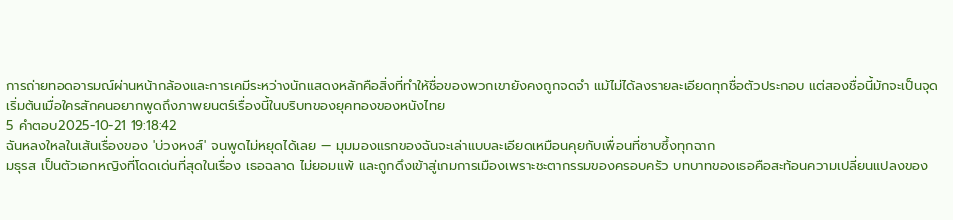การถ่ายทอดอารมณ์ผ่านหน้ากล้องและการเคมีระหว่างนักแสดงหลักคือสิ่งที่ทำให้ชื่อของพวกเขายังคงถูกจดจำ แม้ไม่ได้ลงรายละเอียดทุกชื่อตัวประกอบ แต่สองชื่อนี้มักจะเป็นจุดเริ่มต้นเมื่อใครสักคนอยากพูดถึงภาพยนตร์เรื่องนี้ในบริบทของยุคทองของหนังไทย
5 คำตอบ2025-10-21 19:18:42
ฉันหลงใหลในเส้นเรื่องของ 'บ่วงหงส์' จนพูดไม่หยุดได้เลย — มุมมองแรกของฉันจะเล่าแบบละเอียดเหมือนคุยกับเพื่อนที่ซาบซึ้งทุกฉาก
มธุรส เป็นตัวเอกหญิงที่โดดเด่นที่สุดในเรื่อง เธอฉลาด ไม่ยอมแพ้ และถูกดึงเข้าสู่เกมการเมืองเพราะชะตากรรมของครอบครัว บทบาทของเธอคือสะท้อนความเปลี่ยนแปลงของ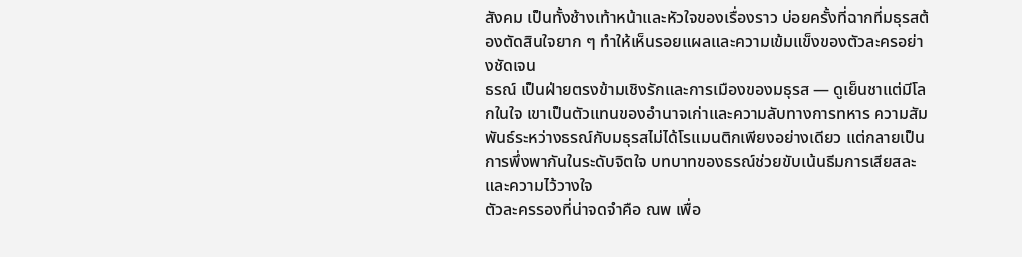สังคม เป็นทั้งช้างเท้าหน้าและหัวใจของเรื่องราว บ่อยครั้งที่ฉากที่มธุรสต้องตัดสินใจยาก ๆ ทำให้เห็นรอยแผลและความเข้มแข็งของตัวละครอย่างชัดเจน
ธรณ์ เป็นฝ่ายตรงข้ามเชิงรักและการเมืองของมธุรส — ดูเย็นชาแต่มีโลกในใจ เขาเป็นตัวแทนของอำนาจเก่าและความลับทางการทหาร ความสัมพันธ์ระหว่างธรณ์กับมธุรสไม่ได้โรแมนติกเพียงอย่างเดียว แต่กลายเป็นการพึ่งพากันในระดับจิตใจ บทบาทของธรณ์ช่วยขับเน้นธีมการเสียสละและความไว้วางใจ
ตัวละครรองที่น่าจดจำคือ ณพ เพื่อ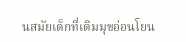นสมัยเด็กที่เติมมุขอ่อนโยน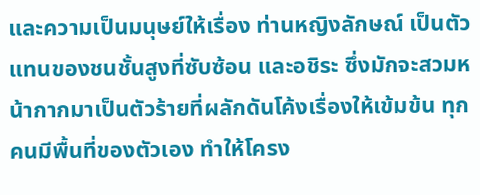และความเป็นมนุษย์ให้เรื่อง ท่านหญิงลักษณ์ เป็นตัวแทนของชนชั้นสูงที่ซับซ้อน และอชิระ ซึ่งมักจะสวมหน้ากากมาเป็นตัวร้ายที่ผลักดันโค้งเรื่องให้เข้มข้น ทุกคนมีพื้นที่ของตัวเอง ทำให้โครง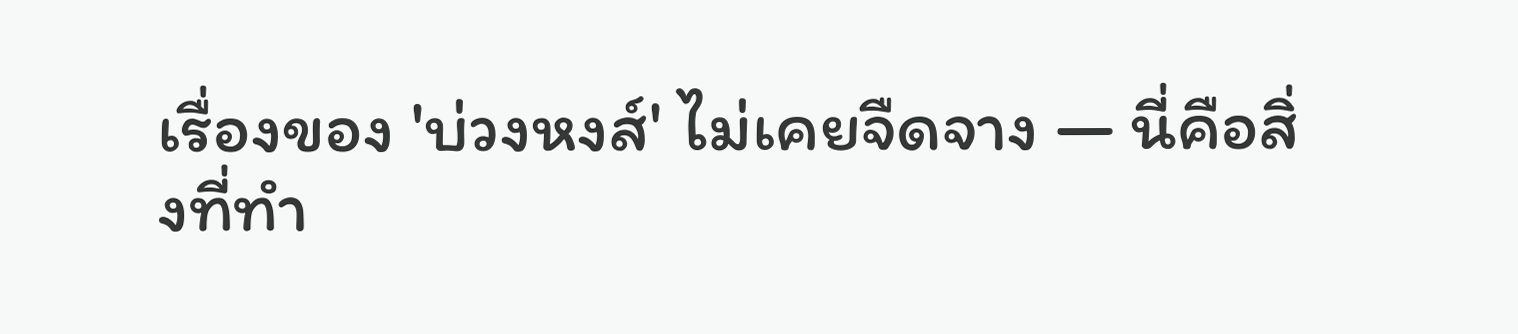เรื่องของ 'บ่วงหงส์' ไม่เคยจืดจาง — นี่คือสิ่งที่ทำ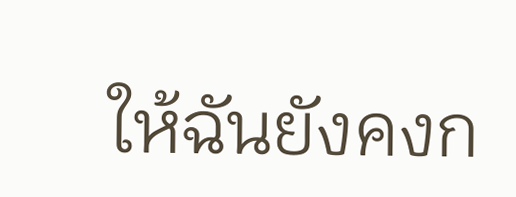ให้ฉันยังคงก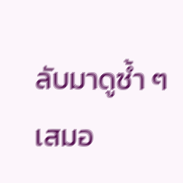ลับมาดูซ้ำ ๆ เสมอ